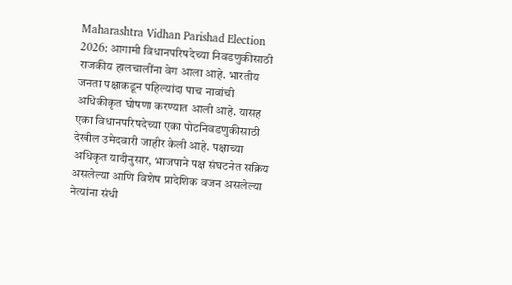Maharashtra Vidhan Parishad Election 2026: आगामी विधानपरिषदेच्या निवडणुकीसाठी राजकीय हालचालींना वेग आला आहे. भारतीय जनता पक्षाकडून पहिल्यांदा पाच नावांची अधिकीकृत घोषणा करण्यात आली आहे. यासह एका विधानपरिषदेच्या एका पोटनिवडणुकीसाठी देखील उमेदवारी जाहीर केली आहे. पक्षाच्या अधिकृत यादीनुसार, भाजपाने पक्ष संघटनेत सक्रिय असलेल्या आणि विशेष प्रादेशिक वजन असलेल्या नेत्यांना संधी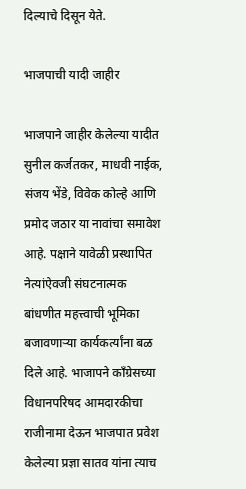दिल्याचे दिसून येते.

भाजपाची यादी जाहीर

भाजपाने जाहीर केलेल्या यादीत सुनील कर्जतकर, माधवी नाईक, संजय भेंडे, विवेक कोल्हे आणि प्रमोद जठार या नावांचा समावेश आहे. पक्षाने यावेळी प्रस्थापित नेत्यांऐवजी संघटनात्मक बांधणीत महत्त्वाची भूमिका बजावणाऱ्या कार्यकर्त्यांना बळ दिले आहे. भाजापने काँग्रेसच्या विधानपरिषद आमदारकीचा राजीनामा देऊन भाजपात प्रवेश केलेल्या प्रज्ञा सातव यांना त्याच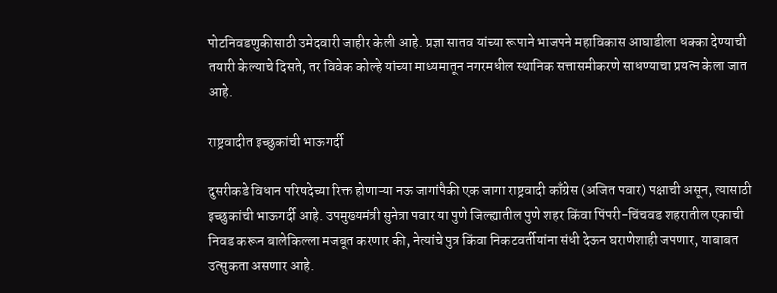पोटनिवडणुकीसाठी उमेदवारी जाहीर केली आहे. प्रज्ञा सातव यांच्या रूपाने भाजपने महाविकास आघाडीला धक्का देण्याची तयारी केल्याचे दिसते, तर विवेक कोल्हे यांच्या माध्यमातून नगरमधील स्थानिक सत्तासमीकरणे साधण्याचा प्रयत्न केला जात आहे.

राष्ट्रवादीत इच्छुकांची भाऊगर्दी

दुसरीकडे विधान परिषदेच्या रिक्त होणाऱ्या नऊ जागांपैकी एक जागा राष्ट्रवादी काँग्रेस (अजित पवार) पक्षाची असून, त्यासाठी इच्छुकांची भाऊगर्दी आहे. उपमुख्यमंत्री सुनेत्रा पवार या पुणे जिल्ह्यातील पुणे शहर किंवा पिंपरी-चिंचवड शहरातील एकाची निवड करून बालेकिल्ला मजबूत करणार की, नेत्यांचे पुत्र किंवा निकटवर्तीयांना संधी देऊन घराणेशाही जपणार, याबाबत उत्सुकता असणार आहे.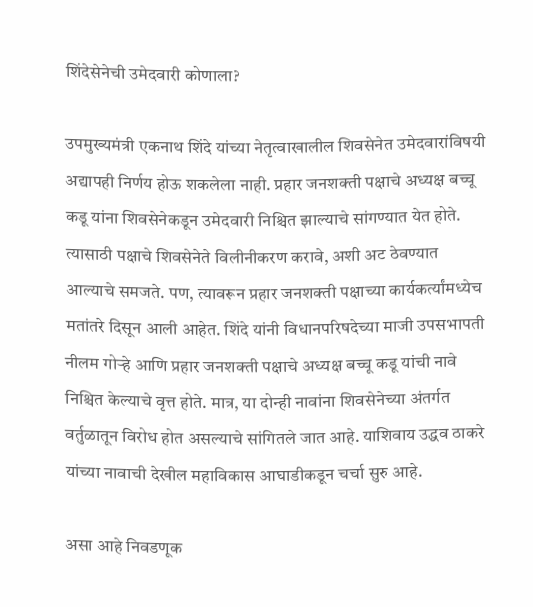शिंदेसेनेची उमेदवारी कोणाला?

उपमुख्यमंत्री एकनाथ शिंदे यांच्या नेतृत्वाखालील शिवसेनेत उमेदवारांविषयी अद्यापही निर्णय होऊ शकलेला नाही. प्रहार जनशक्ती पक्षाचे अध्यक्ष बच्चू कडू यांना शिवसेनेकडून उमेदवारी निश्चित झाल्याचे सांगण्यात येत होते. त्यासाठी पक्षाचे शिवसेनेते विलीनीकरण करावे, अशी अट ठेवण्यात आल्याचे समजते. पण, त्यावरून प्रहार जनशक्ती पक्षाच्या कार्यकर्त्यांमध्येच मतांतरे दिसून आली आहेत. शिंदे यांनी विधानपरिषदेच्या माजी उपसभापती नीलम गोऱ्हे आणि प्रहार जनशक्ती पक्षाचे अध्यक्ष बच्चू कडू यांची नावे निश्चित केल्याचे वृत्त होते. मात्र, या दोन्ही नावांना शिवसेनेच्या अंतर्गत वर्तुळातून विरोध होत असल्याचे सांगितले जात आहे. याशिवाय उद्धव ठाकरे यांच्या नावाची देखील महाविकास आघाडीकडून चर्चा सुरु आहे.

असा आहे निवडणूक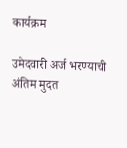कार्यक्रम

उमेदवारी अर्ज भरण्याची अंतिम मुदत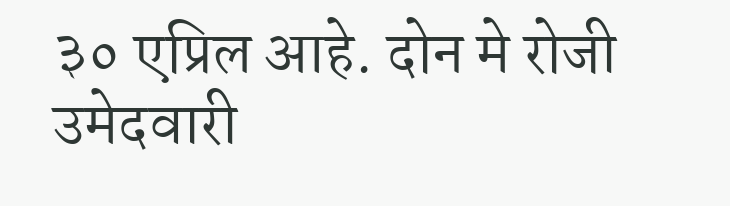३० एप्रिल आहे. दोन मे रोजी उमेदवारी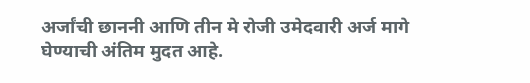अर्जांची छाननी आणि तीन मे रोजी उमेदवारी अर्ज मागे घेण्याची अंतिम मुदत आहे.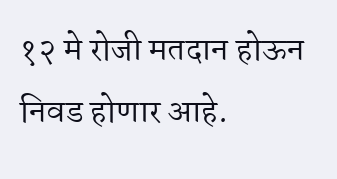१२ मे रोजी मतदान होऊन निवड होणार आहे.